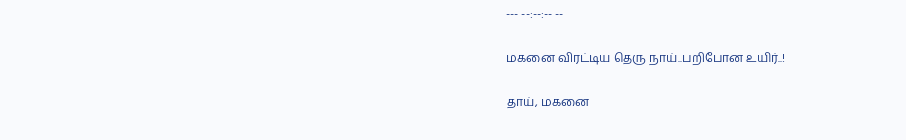--- --:--:-- --

மகனை விரட்டிய தெரு நாய்..பறிபோன உயிர்..!

தாய், மகனை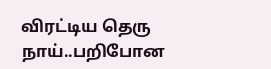விரட்டிய தெரு நாய்..பறிபோன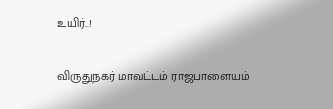உயிர்..!

விருதுநகர் மாவட்டம் ராஜபாளையம்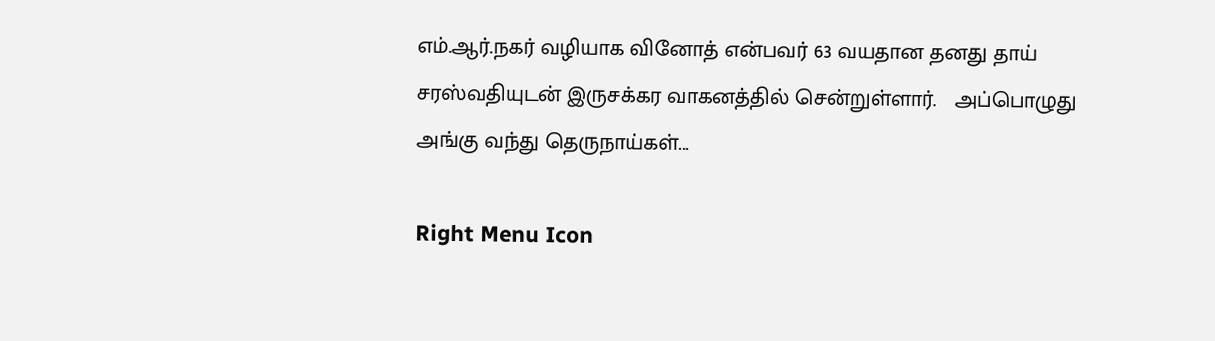எம்.ஆர்.நகர் வழியாக வினோத் என்பவர் 63 வயதான தனது தாய் சரஸ்வதியுடன் இருசக்கர வாகனத்தில் சென்றுள்ளார்.   அப்பொழுது அங்கு வந்து தெருநாய்கள்...

Right Menu Icon